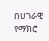በሀገራዊ የማክሮ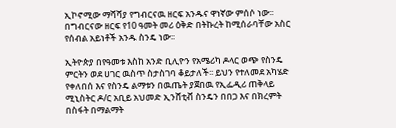ኢኮኖሚው ማሻሻያ የግብርናዉ ዘርፍ አንዱና ዋነኛው ምሰሶ ነው፡፡ በግብርናው ዘርፍ የ10 ዓመት መሪ ዕቅድ በትኩረት ከሚሰራባቸው አስር የሰብል አይነቶች አንዱ ስንዴ ነው፡፡

ኢትዮጵያ በየዓመቱ እስከ አንድ ቢሊዮን የአሜሪካ ዶላር ወጭ የስንዴ ምርትን ወደ ሀገር ዉስጥ ስታስገባ ቆይታለች፡፡ ይህን የተለመደ አካሄድ የቀለበሰ እና የስንዴ ልማቱን በዉጤት ያጀበዉ የኢፌዲሪ ጠቅላይ ሚኒስትር ዶ/ር አቢይ አህመድ ኢንሸቲቭ ስንዴን በበጋ እና በክረምት በስፋት በማልማት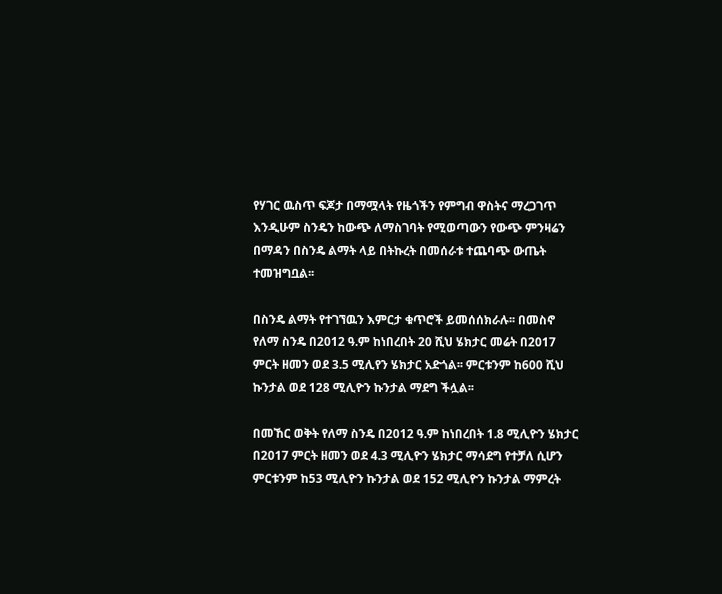የሃገር ዉስጥ ፍጆታ በማሟላት የዜጎችን የምግብ ዋስትና ማረጋገጥ እንዲሁም ስንዴን ከውጭ ለማስገባት የሚወጣውን የውጭ ምንዛሬን በማዳን በስንዴ ልማት ላይ በትኩረት በመሰራቱ ተጨባጭ ውጤት ተመዝግቧል፡፡

በስንዴ ልማት የተገኘዉን እምርታ ቁጥሮች ይመሰሰክራሉ፡፡ በመስኖ የለማ ስንዴ በ2012 ዓ.ም ከነበረበት 20 ሺህ ሄክታር መሬት በ2017 ምርት ዘመን ወደ 3.5 ሚሊየን ሄክታር አድጎል፡፡ ምርቱንም ከ600 ሺህ ኩንታል ወደ 128 ሚሊዮን ኩንታል ማደግ ችሏል፡፡

በመኸር ወቅት የለማ ስንዴ በ2012 ዓ.ም ከነበረበት 1.8 ሚሊዮን ሄክታር በ2017 ምርት ዘመን ወደ 4.3 ሚሊዮን ሄክታር ማሳደግ የተቻለ ሲሆን ምርቱንም ከ53 ሚሊዮን ኩንታል ወደ 152 ሚሊዮን ኩንታል ማምረት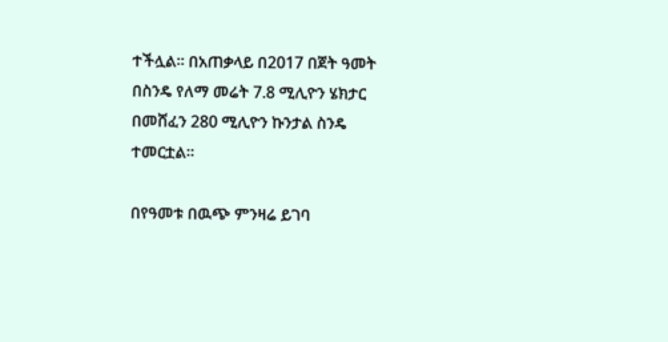ተችሏል። በአጠቃላይ በ2017 በጀት ዓመት በስንዴ የለማ መሬት 7.8 ሚሊዮን ሄክታር በመሸፈን 280 ሚሊዮን ኩንታል ስንዴ ተመርቷል፡፡

በየዓመቱ በዉጭ ምንዛሬ ይገባ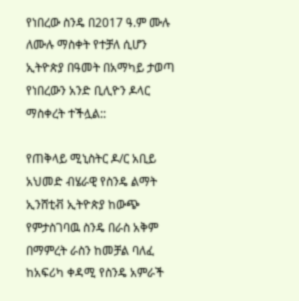የነበረው ስንዴ በ2017 ዓ.ም ሙሉ ለሙሉ ማስቀት የተቻለ ሲሆን ኢትዮጵያ በዓመት በአማካይ ታወጣ የነበረውን አንድ ቢሊዮን ዶላር ማስቀረት ተችሏል::

የጠቅላይ ሚኒስትር ዶ/ር አቢይ አህመድ ብሄራዊ የስንዴ ልማት ኢንሸቲቭ ኢትዮጵያ ከውጭ የምታስገባዉ ስንዴ በራስ አቅም በማምረት ራስን ከመቻል ባለፈ ከአፍሪካ ቀዳሚ የስንዴ አምራች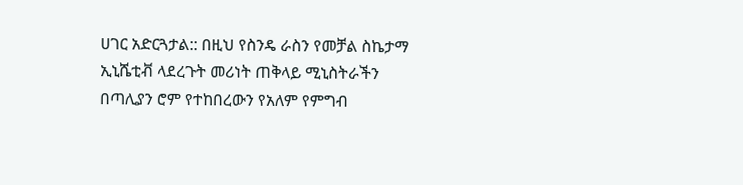ሀገር አድርጓታል:: በዚህ የስንዴ ራስን የመቻል ስኬታማ ኢኒሼቲቭ ላደረጉት መሪነት ጠቅላይ ሚኒስትራችን በጣሊያን ሮም የተከበረውን የአለም የምግብ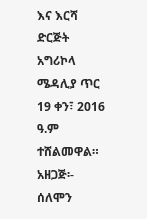እና እርሻ ድርጅት አግሪኮላ ሜዳሊያ ጥር 19 ቀን፣ 2016 ዓ.ም ተሸልመዋል።
አዘጋጅ፡- ሰለሞን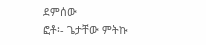ደምሰው
ፎቶ፡- ጌታቸው ምትኩ